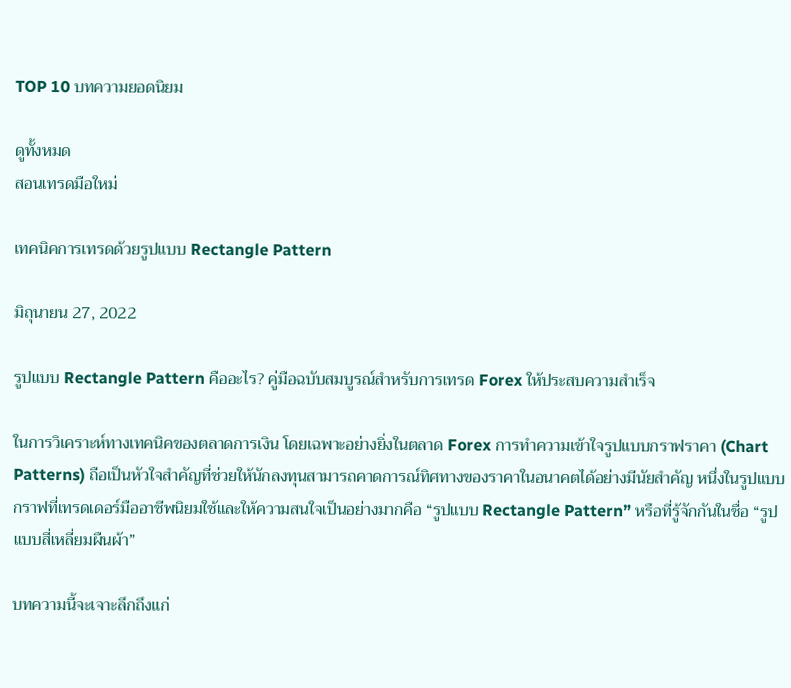TOP 10 บทความยอดนิยม

ดูทั้งหมด
สอนเทรดมือใหม่

เทคนิคการเทรดด้วยรูปแบบ Rectangle Pattern

มิถุนายน 27, 2022

รูปแบบ Rectangle Pattern คืออะไร? คู่มือฉบับสมบูรณ์สำหรับการเทรด Forex ให้ประสบความสำเร็จ

ในการวิเคราะห์ทางเทคนิคของตลาดการเงิน โดยเฉพาะอย่างยิ่งในตลาด Forex การทำความเข้าใจรูปแบบกราฟราคา (Chart Patterns) ถือเป็นหัวใจสำคัญที่ช่วยให้นักลงทุนสามารถคาดการณ์ทิศทางของราคาในอนาคตได้อย่างมีนัยสำคัญ หนึ่งในรูปแบบกราฟที่เทรดเดอร์มืออาชีพนิยมใช้และให้ความสนใจเป็นอย่างมากคือ “รูปแบบ Rectangle Pattern” หรือที่รู้จักกันในชื่อ “รูปแบบสี่เหลี่ยมผืนผ้า”

บทความนี้จะเจาะลึกถึงแก่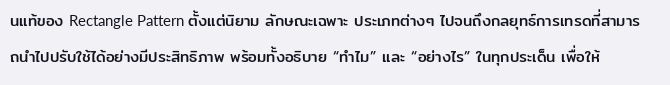นแท้ของ Rectangle Pattern ตั้งแต่นิยาม ลักษณะเฉพาะ ประเภทต่างๆ ไปจนถึงกลยุทธ์การเทรดที่สามารถนำไปปรับใช้ได้อย่างมีประสิทธิภาพ พร้อมทั้งอธิบาย “ทำไม” และ “อย่างไร” ในทุกประเด็น เพื่อให้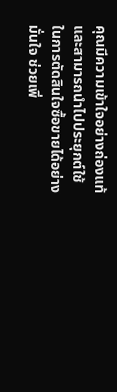คุณมีความเข้าใจอย่างถ่องแท้และสามารถนำไปประยุกต์ใช้ในการตัดสินใจซื้อขายได้อย่างมั่นใจ ช่วยเพิ่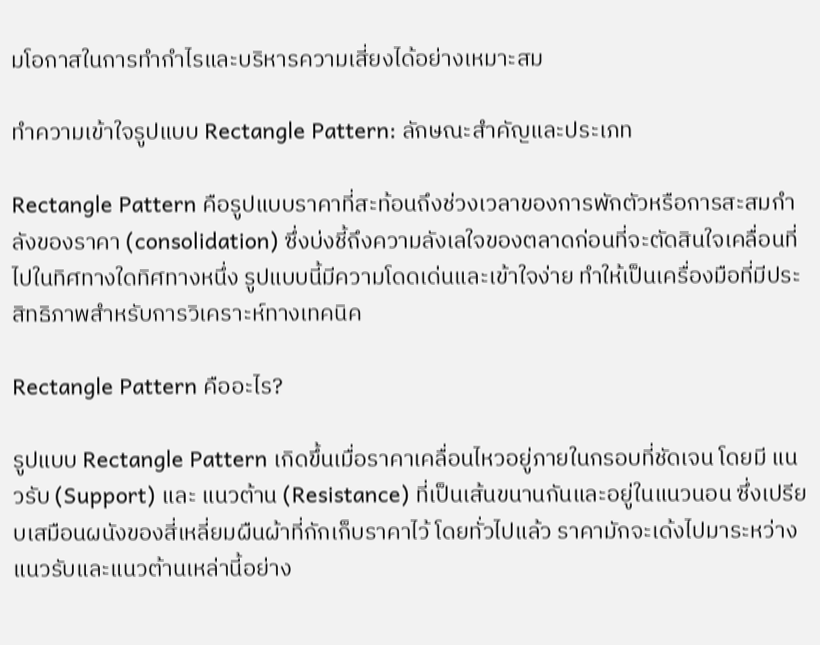มโอกาสในการทำกำไรและบริหารความเสี่ยงได้อย่างเหมาะสม

ทำความเข้าใจรูปแบบ Rectangle Pattern: ลักษณะสำคัญและประเภท

Rectangle Pattern คือรูปแบบราคาที่สะท้อนถึงช่วงเวลาของการพักตัวหรือการสะสมกำลังของราคา (consolidation) ซึ่งบ่งชี้ถึงความลังเลใจของตลาดก่อนที่จะตัดสินใจเคลื่อนที่ไปในทิศทางใดทิศทางหนึ่ง รูปแบบนี้มีความโดดเด่นและเข้าใจง่าย ทำให้เป็นเครื่องมือที่มีประสิทธิภาพสำหรับการวิเคราะห์ทางเทคนิค

Rectangle Pattern คืออะไร?

รูปแบบ Rectangle Pattern เกิดขึ้นเมื่อราคาเคลื่อนไหวอยู่ภายในกรอบที่ชัดเจน โดยมี แนวรับ (Support) และ แนวต้าน (Resistance) ที่เป็นเส้นขนานกันและอยู่ในแนวนอน ซึ่งเปรียบเสมือนผนังของสี่เหลี่ยมผืนผ้าที่กักเก็บราคาไว้ โดยทั่วไปแล้ว ราคามักจะเด้งไปมาระหว่างแนวรับและแนวต้านเหล่านี้อย่าง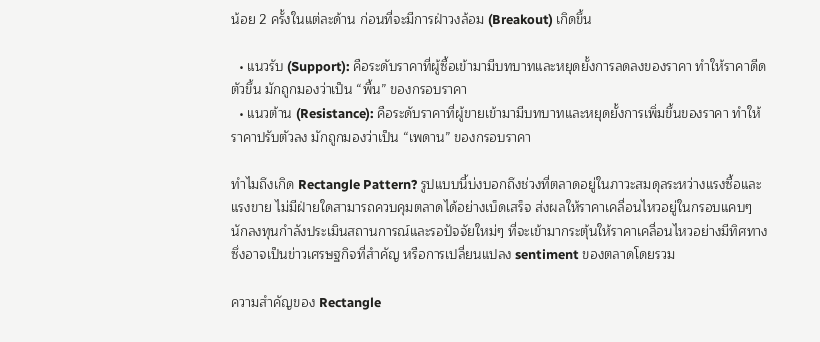น้อย 2 ครั้งในแต่ละด้าน ก่อนที่จะมีการฝ่าวงล้อม (Breakout) เกิดขึ้น

  • แนวรับ (Support): คือระดับราคาที่ผู้ซื้อเข้ามามีบทบาทและหยุดยั้งการลดลงของราคา ทำให้ราคาดีดตัวขึ้น มักถูกมองว่าเป็น “พื้น” ของกรอบราคา
  • แนวต้าน (Resistance): คือระดับราคาที่ผู้ขายเข้ามามีบทบาทและหยุดยั้งการเพิ่มขึ้นของราคา ทำให้ราคาปรับตัวลง มักถูกมองว่าเป็น “เพดาน” ของกรอบราคา

ทำไมถึงเกิด Rectangle Pattern? รูปแบบนี้บ่งบอกถึงช่วงที่ตลาดอยู่ในภาวะสมดุลระหว่างแรงซื้อและแรงขาย ไม่มีฝ่ายใดสามารถควบคุมตลาดได้อย่างเบ็ดเสร็จ ส่งผลให้ราคาเคลื่อนไหวอยู่ในกรอบแคบๆ นักลงทุนกำลังประเมินสถานการณ์และรอปัจจัยใหม่ๆ ที่จะเข้ามากระตุ้นให้ราคาเคลื่อนไหวอย่างมีทิศทาง ซึ่งอาจเป็นข่าวเศรษฐกิจที่สำคัญ หรือการเปลี่ยนแปลง sentiment ของตลาดโดยรวม

ความสำคัญของ Rectangle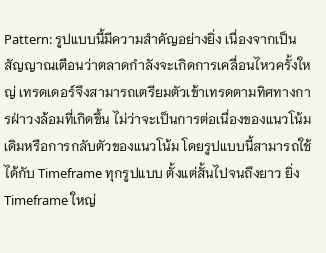Pattern: รูปแบบนี้มีความสำคัญอย่างยิ่ง เนื่องจากเป็นสัญญาณเตือนว่าตลาดกำลังจะเกิดการเคลื่อนไหวครั้งใหญ่ เทรดเดอร์จึงสามารถเตรียมตัวเข้าเทรดตามทิศทางการฝ่าวงล้อมที่เกิดขึ้น ไม่ว่าจะเป็นการต่อเนื่องของแนวโน้มเดิมหรือการกลับตัวของแนวโน้ม โดยรูปแบบนี้สามารถใช้ได้กับ Timeframe ทุกรูปแบบ ตั้งแต่สั้นไปจนถึงยาว ยิ่ง Timeframe ใหญ่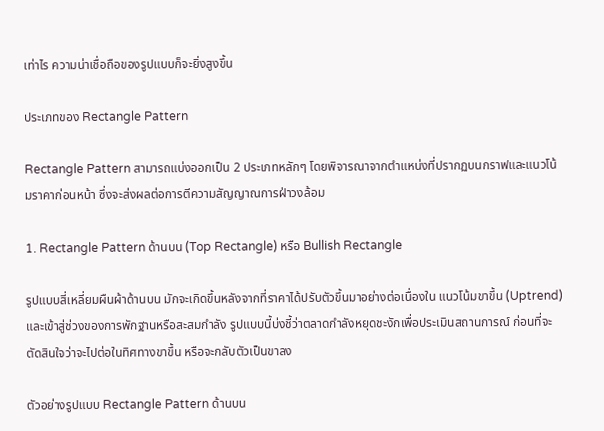เท่าไร ความน่าเชื่อถือของรูปแบบก็จะยิ่งสูงขึ้น

ประเภทของ Rectangle Pattern

Rectangle Pattern สามารถแบ่งออกเป็น 2 ประเภทหลักๆ โดยพิจารณาจากตำแหน่งที่ปรากฏบนกราฟและแนวโน้มราคาก่อนหน้า ซึ่งจะส่งผลต่อการตีความสัญญาณการฝ่าวงล้อม

1. Rectangle Pattern ด้านบน (Top Rectangle) หรือ Bullish Rectangle

รูปแบบสี่เหลี่ยมผืนผ้าด้านบน มักจะเกิดขึ้นหลังจากที่ราคาได้ปรับตัวขึ้นมาอย่างต่อเนื่องใน แนวโน้มขาขึ้น (Uptrend) และเข้าสู่ช่วงของการพักฐานหรือสะสมกำลัง รูปแบบนี้บ่งชี้ว่าตลาดกำลังหยุดชะงักเพื่อประเมินสถานการณ์ ก่อนที่จะตัดสินใจว่าจะไปต่อในทิศทางขาขึ้น หรือจะกลับตัวเป็นขาลง

ตัวอย่างรูปแบบ Rectangle Pattern ด้านบน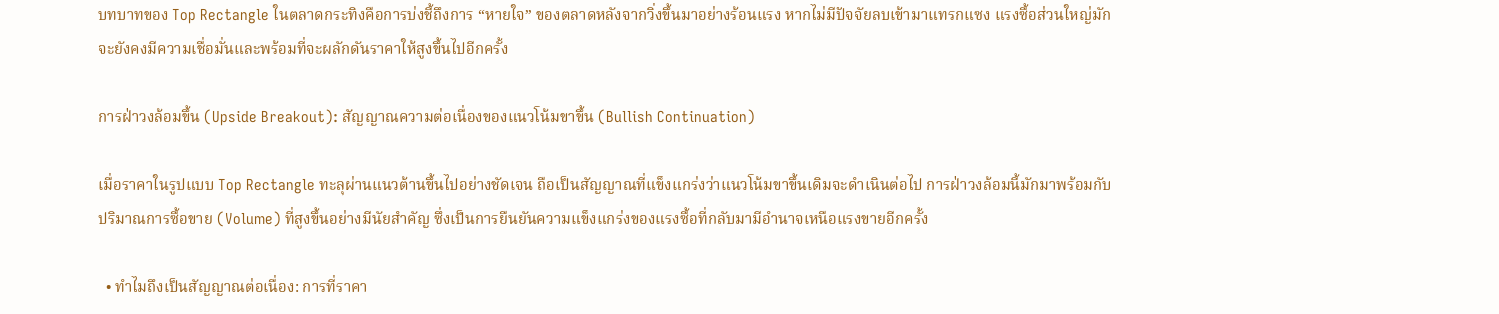บทบาทของ Top Rectangle ในตลาดกระทิงคือการบ่งชี้ถึงการ “หายใจ” ของตลาดหลังจากวิ่งขึ้นมาอย่างร้อนแรง หากไม่มีปัจจัยลบเข้ามาแทรกแซง แรงซื้อส่วนใหญ่มักจะยังคงมีความเชื่อมั่นและพร้อมที่จะผลักดันราคาให้สูงขึ้นไปอีกครั้ง

การฝ่าวงล้อมขึ้น (Upside Breakout): สัญญาณความต่อเนื่องของแนวโน้มขาขึ้น (Bullish Continuation)

เมื่อราคาในรูปแบบ Top Rectangle ทะลุผ่านแนวต้านขึ้นไปอย่างชัดเจน ถือเป็นสัญญาณที่แข็งแกร่งว่าแนวโน้มขาขึ้นเดิมจะดำเนินต่อไป การฝ่าวงล้อมนี้มักมาพร้อมกับ ปริมาณการซื้อขาย (Volume) ที่สูงขึ้นอย่างมีนัยสำคัญ ซึ่งเป็นการยืนยันความแข็งแกร่งของแรงซื้อที่กลับมามีอำนาจเหนือแรงขายอีกครั้ง

  • ทำไมถึงเป็นสัญญาณต่อเนื่อง: การที่ราคา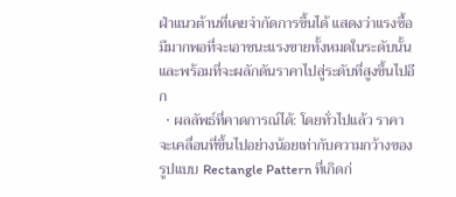ฝ่าแนวต้านที่เคยจำกัดการขึ้นได้ แสดงว่าแรงซื้อมีมากพอที่จะเอาชนะแรงขายทั้งหมดในระดับนั้น และพร้อมที่จะผลักดันราคาไปสู่ระดับที่สูงขึ้นไปอีก
  • ผลลัพธ์ที่คาดการณ์ได้: โดยทั่วไปแล้ว ราคาจะเคลื่อนที่ขึ้นไปอย่างน้อยเท่ากับความกว้างของรูปแบบ Rectangle Pattern ที่เกิดก่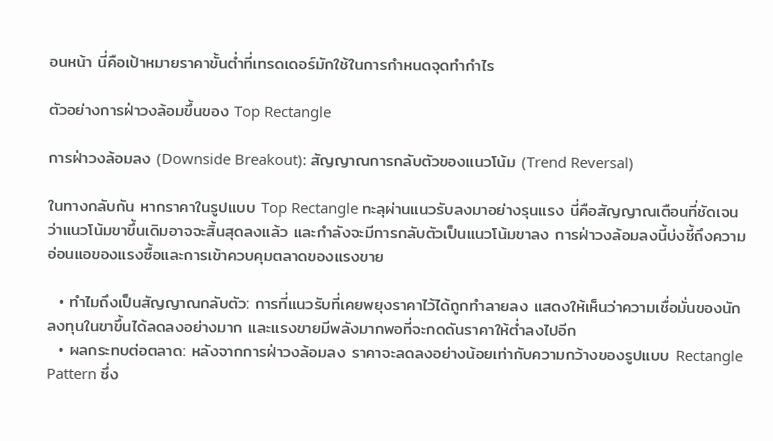อนหน้า นี่คือเป้าหมายราคาขั้นต่ำที่เทรดเดอร์มักใช้ในการกำหนดจุดทำกำไร

ตัวอย่างการฝ่าวงล้อมขึ้นของ Top Rectangle

การฝ่าวงล้อมลง (Downside Breakout): สัญญาณการกลับตัวของแนวโน้ม (Trend Reversal)

ในทางกลับกัน หากราคาในรูปแบบ Top Rectangle ทะลุผ่านแนวรับลงมาอย่างรุนแรง นี่คือสัญญาณเตือนที่ชัดเจนว่าแนวโน้มขาขึ้นเดิมอาจจะสิ้นสุดลงแล้ว และกำลังจะมีการกลับตัวเป็นแนวโน้มขาลง การฝ่าวงล้อมลงนี้บ่งชี้ถึงความอ่อนแอของแรงซื้อและการเข้าควบคุมตลาดของแรงขาย

  • ทำไมถึงเป็นสัญญาณกลับตัว: การที่แนวรับที่เคยพยุงราคาไว้ได้ถูกทำลายลง แสดงให้เห็นว่าความเชื่อมั่นของนักลงทุนในขาขึ้นได้ลดลงอย่างมาก และแรงขายมีพลังมากพอที่จะกดดันราคาให้ต่ำลงไปอีก
  • ผลกระทบต่อตลาด: หลังจากการฝ่าวงล้อมลง ราคาจะลดลงอย่างน้อยเท่ากับความกว้างของรูปแบบ Rectangle Pattern ซึ่ง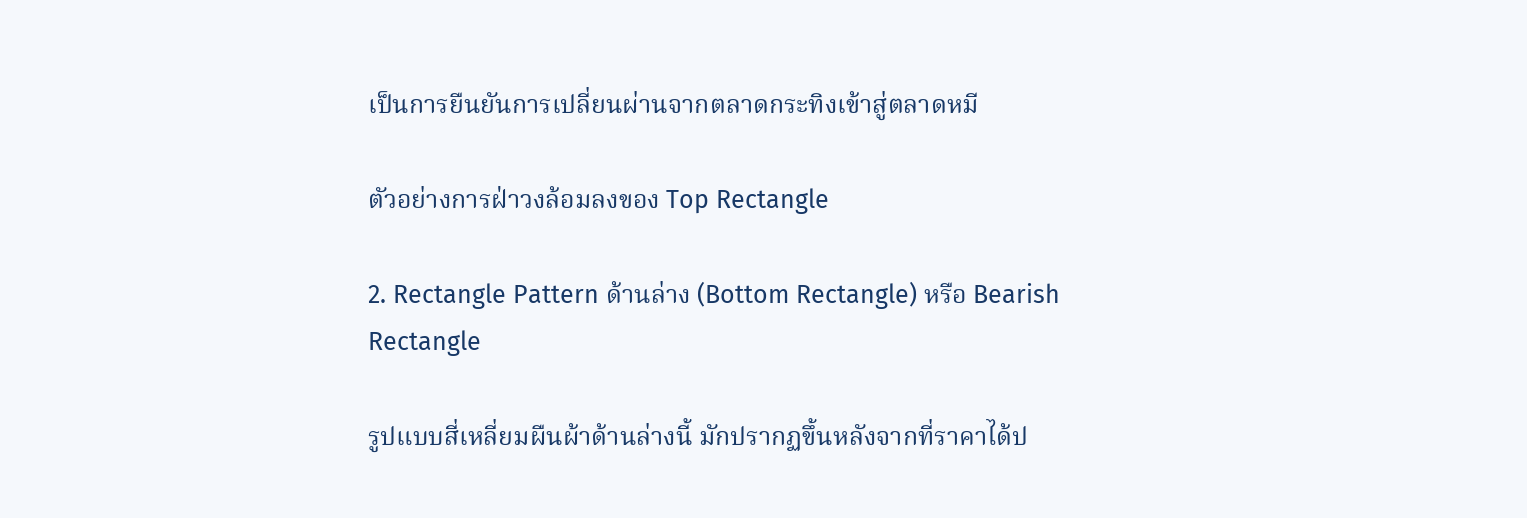เป็นการยืนยันการเปลี่ยนผ่านจากตลาดกระทิงเข้าสู่ตลาดหมี

ตัวอย่างการฝ่าวงล้อมลงของ Top Rectangle

2. Rectangle Pattern ด้านล่าง (Bottom Rectangle) หรือ Bearish Rectangle

รูปแบบสี่เหลี่ยมผืนผ้าด้านล่างนี้ มักปรากฏขึ้นหลังจากที่ราคาได้ป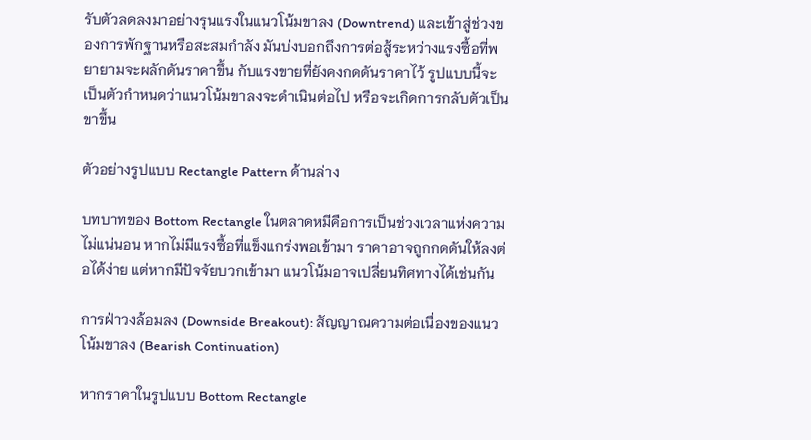รับตัวลดลงมาอย่างรุนแรงในแนวโน้มขาลง (Downtrend) และเข้าสู่ช่วงของการพักฐานหรือสะสมกำลัง มันบ่งบอกถึงการต่อสู้ระหว่างแรงซื้อที่พยายามจะผลักดันราคาขึ้น กับแรงขายที่ยังคงกดดันราคาไว้ รูปแบบนี้จะเป็นตัวกำหนดว่าแนวโน้มขาลงจะดำเนินต่อไป หรือจะเกิดการกลับตัวเป็นขาขึ้น

ตัวอย่างรูปแบบ Rectangle Pattern ด้านล่าง

บทบาทของ Bottom Rectangle ในตลาดหมีคือการเป็นช่วงเวลาแห่งความไม่แน่นอน หากไม่มีแรงซื้อที่แข็งแกร่งพอเข้ามา ราคาอาจถูกกดดันให้ลงต่อได้ง่าย แต่หากมีปัจจัยบวกเข้ามา แนวโน้มอาจเปลี่ยนทิศทางได้เช่นกัน

การฝ่าวงล้อมลง (Downside Breakout): สัญญาณความต่อเนื่องของแนวโน้มขาลง (Bearish Continuation)

หากราคาในรูปแบบ Bottom Rectangle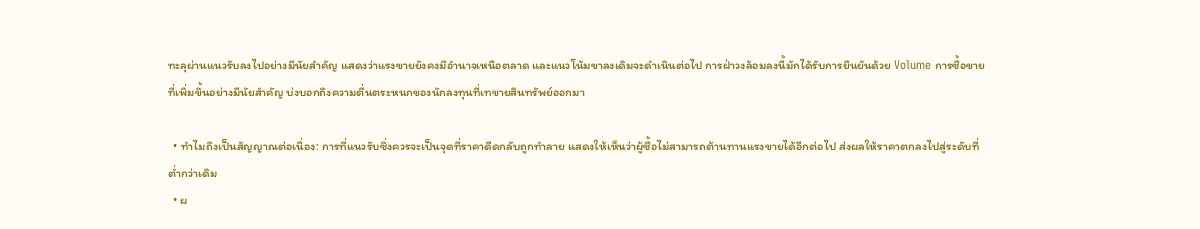ทะลุผ่านแนวรับลงไปอย่างมีนัยสำคัญ แสดงว่าแรงขายยังคงมีอำนาจเหนือตลาด และแนวโน้มขาลงเดิมจะดำเนินต่อไป การฝ่าวงล้อมลงนี้มักได้รับการยืนยันด้วย Volume การซื้อขายที่เพิ่มขึ้นอย่างมีนัยสำคัญ บ่งบอกถึงความตื่นตระหนกของนักลงทุนที่เทขายสินทรัพย์ออกมา

  • ทำไมถึงเป็นสัญญาณต่อเนื่อง: การที่แนวรับซึ่งควรจะเป็นจุดที่ราคาดีดกลับถูกทำลาย แสดงให้เห็นว่าผู้ซื้อไม่สามารถต้านทานแรงขายได้อีกต่อไป ส่งผลให้ราคาตกลงไปสู่ระดับที่ต่ำกว่าเดิม
  • ผ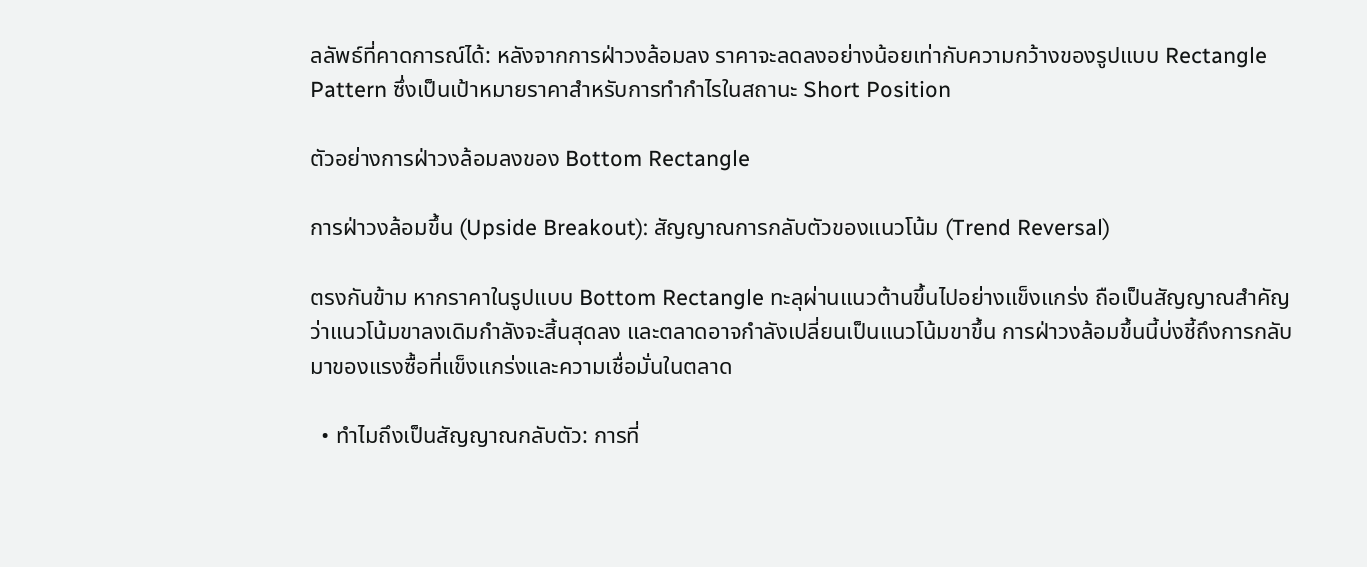ลลัพธ์ที่คาดการณ์ได้: หลังจากการฝ่าวงล้อมลง ราคาจะลดลงอย่างน้อยเท่ากับความกว้างของรูปแบบ Rectangle Pattern ซึ่งเป็นเป้าหมายราคาสำหรับการทำกำไรในสถานะ Short Position

ตัวอย่างการฝ่าวงล้อมลงของ Bottom Rectangle

การฝ่าวงล้อมขึ้น (Upside Breakout): สัญญาณการกลับตัวของแนวโน้ม (Trend Reversal)

ตรงกันข้าม หากราคาในรูปแบบ Bottom Rectangle ทะลุผ่านแนวต้านขึ้นไปอย่างแข็งแกร่ง ถือเป็นสัญญาณสำคัญว่าแนวโน้มขาลงเดิมกำลังจะสิ้นสุดลง และตลาดอาจกำลังเปลี่ยนเป็นแนวโน้มขาขึ้น การฝ่าวงล้อมขึ้นนี้บ่งชี้ถึงการกลับมาของแรงซื้อที่แข็งแกร่งและความเชื่อมั่นในตลาด

  • ทำไมถึงเป็นสัญญาณกลับตัว: การที่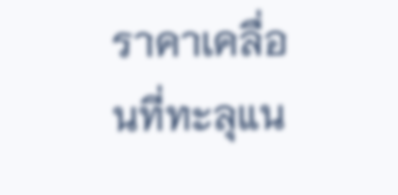ราคาเคลื่อนที่ทะลุแน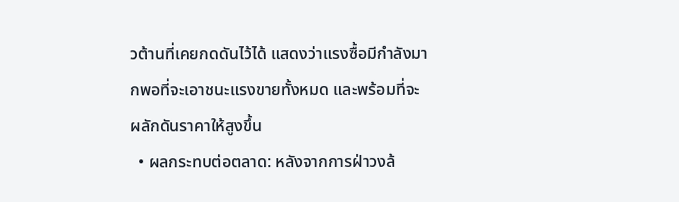วต้านที่เคยกดดันไว้ได้ แสดงว่าแรงซื้อมีกำลังมากพอที่จะเอาชนะแรงขายทั้งหมด และพร้อมที่จะผลักดันราคาให้สูงขึ้น
  • ผลกระทบต่อตลาด: หลังจากการฝ่าวงล้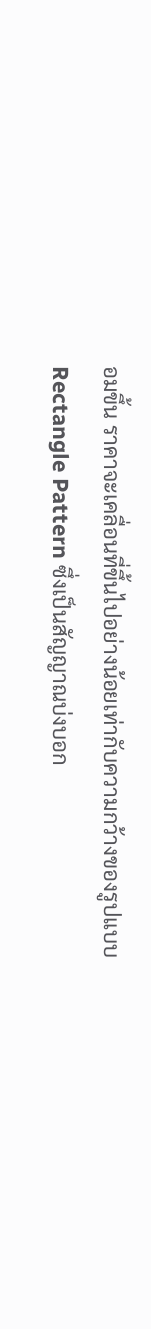อมขึ้น ราคาจะเคลื่อนที่ขึ้นไปอย่างน้อยเท่ากับความกว้างของรูปแบบ Rectangle Pattern ซึ่งเป็นสัญญาณบ่งบอก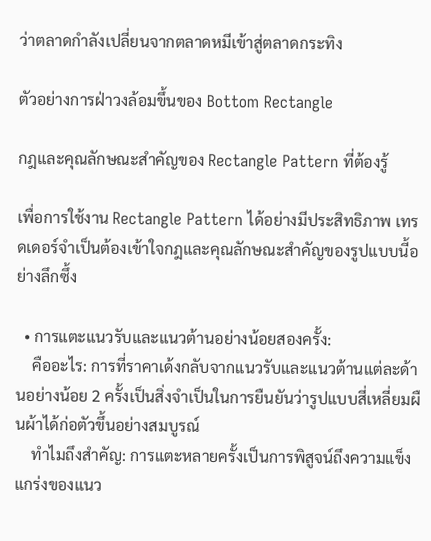ว่าตลาดกำลังเปลี่ยนจากตลาดหมีเข้าสู่ตลาดกระทิง

ตัวอย่างการฝ่าวงล้อมขึ้นของ Bottom Rectangle

กฎและคุณลักษณะสำคัญของ Rectangle Pattern ที่ต้องรู้

เพื่อการใช้งาน Rectangle Pattern ได้อย่างมีประสิทธิภาพ เทรดเดอร์จำเป็นต้องเข้าใจกฎและคุณลักษณะสำคัญของรูปแบบนี้อย่างลึกซึ้ง

  • การแตะแนวรับและแนวต้านอย่างน้อยสองครั้ง:
    คืออะไร: การที่ราคาเด้งกลับจากแนวรับและแนวต้านแต่ละด้านอย่างน้อย 2 ครั้งเป็นสิ่งจำเป็นในการยืนยันว่ารูปแบบสี่เหลี่ยมผืนผ้าได้ก่อตัวขึ้นอย่างสมบูรณ์
    ทำไมถึงสำคัญ: การแตะหลายครั้งเป็นการพิสูจน์ถึงความแข็งแกร่งของแนว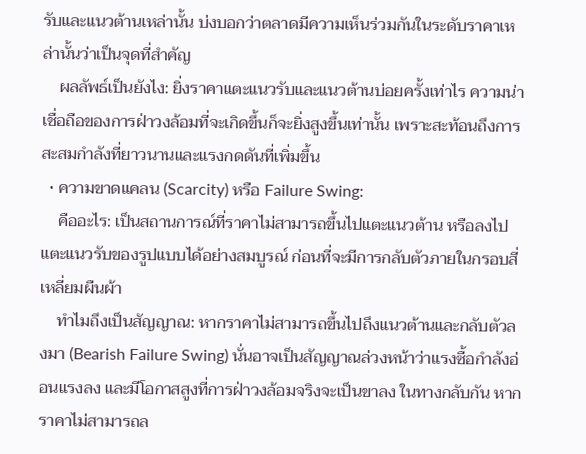รับและแนวต้านเหล่านั้น บ่งบอกว่าตลาดมีความเห็นร่วมกันในระดับราคาเหล่านั้นว่าเป็นจุดที่สำคัญ
    ผลลัพธ์เป็นยังไง: ยิ่งราคาแตะแนวรับและแนวต้านบ่อยครั้งเท่าไร ความน่าเชื่อถือของการฝ่าวงล้อมที่จะเกิดขึ้นก็จะยิ่งสูงขึ้นเท่านั้น เพราะสะท้อนถึงการสะสมกำลังที่ยาวนานและแรงกดดันที่เพิ่มขึ้น
  • ความขาดแคลน (Scarcity) หรือ Failure Swing:
    คืออะไร: เป็นสถานการณ์ที่ราคาไม่สามารถขึ้นไปแตะแนวต้าน หรือลงไปแตะแนวรับของรูปแบบได้อย่างสมบูรณ์ ก่อนที่จะมีการกลับตัวภายในกรอบสี่เหลี่ยมผืนผ้า
    ทำไมถึงเป็นสัญญาณ: หากราคาไม่สามารถขึ้นไปถึงแนวต้านและกลับตัวลงมา (Bearish Failure Swing) นั่นอาจเป็นสัญญาณล่วงหน้าว่าแรงซื้อกำลังอ่อนแรงลง และมีโอกาสสูงที่การฝ่าวงล้อมจริงจะเป็นขาลง ในทางกลับกัน หากราคาไม่สามารถล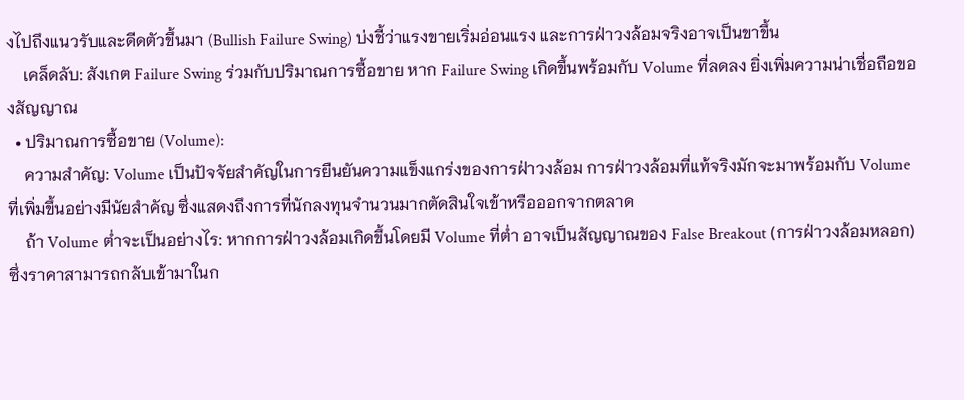งไปถึงแนวรับและดีดตัวขึ้นมา (Bullish Failure Swing) บ่งชี้ว่าแรงขายเริ่มอ่อนแรง และการฝ่าวงล้อมจริงอาจเป็นขาขึ้น
    เคล็ดลับ: สังเกต Failure Swing ร่วมกับปริมาณการซื้อขาย หาก Failure Swing เกิดขึ้นพร้อมกับ Volume ที่ลดลง ยิ่งเพิ่มความน่าเชื่อถือของสัญญาณ
  • ปริมาณการซื้อขาย (Volume):
    ความสำคัญ: Volume เป็นปัจจัยสำคัญในการยืนยันความแข็งแกร่งของการฝ่าวงล้อม การฝ่าวงล้อมที่แท้จริงมักจะมาพร้อมกับ Volume ที่เพิ่มขึ้นอย่างมีนัยสำคัญ ซึ่งแสดงถึงการที่นักลงทุนจำนวนมากตัดสินใจเข้าหรือออกจากตลาด
    ถ้า Volume ต่ำจะเป็นอย่างไร: หากการฝ่าวงล้อมเกิดขึ้นโดยมี Volume ที่ต่ำ อาจเป็นสัญญาณของ False Breakout (การฝ่าวงล้อมหลอก) ซึ่งราคาสามารถกลับเข้ามาในก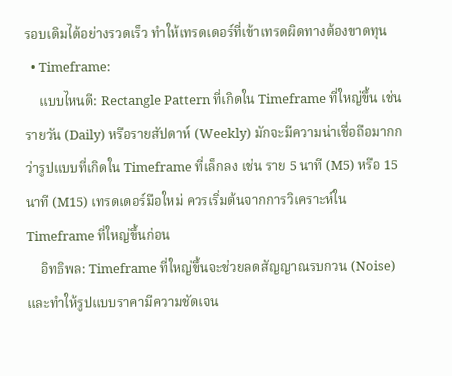รอบเดิมได้อย่างรวดเร็ว ทำให้เทรดเดอร์ที่เข้าเทรดผิดทางต้องขาดทุน
  • Timeframe:
    แบบไหนดี: Rectangle Pattern ที่เกิดใน Timeframe ที่ใหญ่ขึ้น เช่น รายวัน (Daily) หรือรายสัปดาห์ (Weekly) มักจะมีความน่าเชื่อถือมากกว่ารูปแบบที่เกิดใน Timeframe ที่เล็กลง เช่น ราย 5 นาที (M5) หรือ 15 นาที (M15) เทรดเดอร์มือใหม่ ควรเริ่มต้นจากการวิเคราะห์ใน Timeframe ที่ใหญ่ขึ้นก่อน
    อิทธิพล: Timeframe ที่ใหญ่ขึ้นจะช่วยลดสัญญาณรบกวน (Noise) และทำให้รูปแบบราคามีความชัดเจน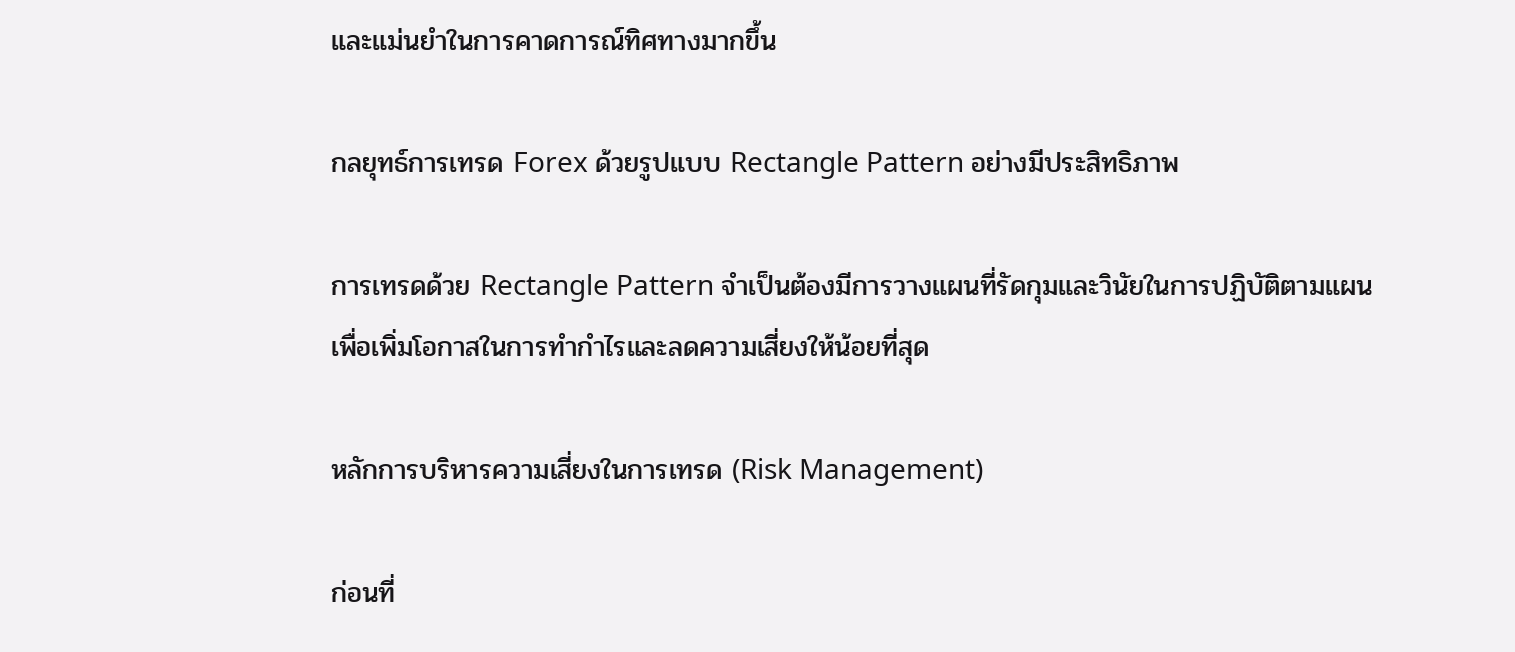และแม่นยำในการคาดการณ์ทิศทางมากขึ้น

กลยุทธ์การเทรด Forex ด้วยรูปแบบ Rectangle Pattern อย่างมีประสิทธิภาพ

การเทรดด้วย Rectangle Pattern จำเป็นต้องมีการวางแผนที่รัดกุมและวินัยในการปฏิบัติตามแผน เพื่อเพิ่มโอกาสในการทำกำไรและลดความเสี่ยงให้น้อยที่สุด

หลักการบริหารความเสี่ยงในการเทรด (Risk Management)

ก่อนที่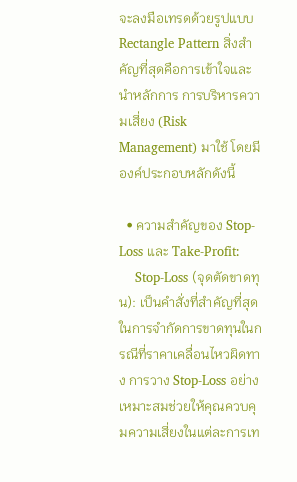จะลงมือเทรดด้วยรูปแบบ Rectangle Pattern สิ่งสำคัญที่สุดคือการเข้าใจและนำหลักการ การบริหารความเสี่ยง (Risk Management) มาใช้ โดยมีองค์ประกอบหลักดังนี้

  • ความสำคัญของ Stop-Loss และ Take-Profit:
    Stop-Loss (จุดตัดขาดทุน): เป็นคำสั่งที่สำคัญที่สุดในการจำกัดการขาดทุนในกรณีที่ราคาเคลื่อนไหวผิดทาง การวาง Stop-Loss อย่างเหมาะสมช่วยให้คุณควบคุมความเสี่ยงในแต่ละการเท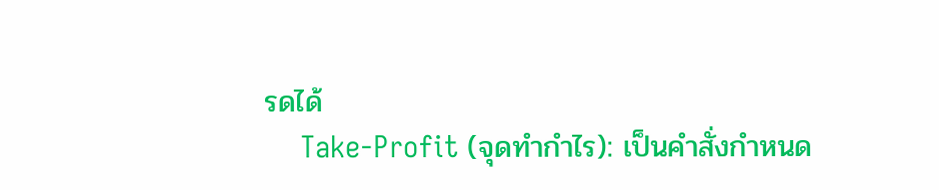รดได้
    Take-Profit (จุดทำกำไร): เป็นคำสั่งกำหนด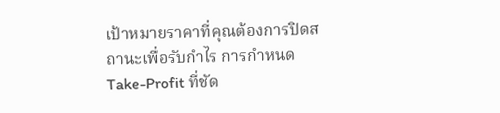เป้าหมายราคาที่คุณต้องการปิดสถานะเพื่อรับกำไร การกำหนด Take-Profit ที่ชัด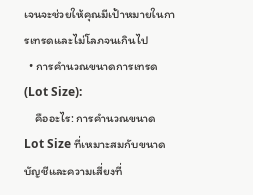เจนจะช่วยให้คุณมีเป้าหมายในการเทรดและไม่โลภจนเกินไป
  • การคำนวณขนาดการเทรด (Lot Size):
    คืออะไร: การคำนวณขนาด Lot Size ที่เหมาะสมกับขนาดบัญชีและความเสี่ยงที่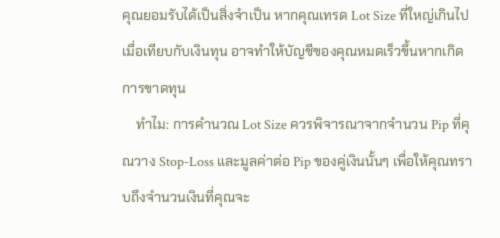คุณยอมรับได้เป็นสิ่งจำเป็น หากคุณเทรด Lot Size ที่ใหญ่เกินไปเมื่อเทียบกับเงินทุน อาจทำให้บัญชีของคุณหมดเร็วขึ้นหากเกิดการขาดทุน
    ทำไม: การคำนวณ Lot Size ควรพิจารณาจากจำนวน Pip ที่คุณวาง Stop-Loss และมูลค่าต่อ Pip ของคู่เงินนั้นๆ เพื่อให้คุณทราบถึงจำนวนเงินที่คุณจะ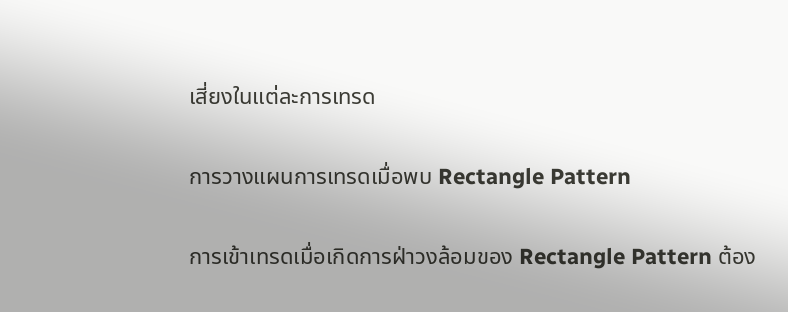เสี่ยงในแต่ละการเทรด

การวางแผนการเทรดเมื่อพบ Rectangle Pattern

การเข้าเทรดเมื่อเกิดการฝ่าวงล้อมของ Rectangle Pattern ต้อง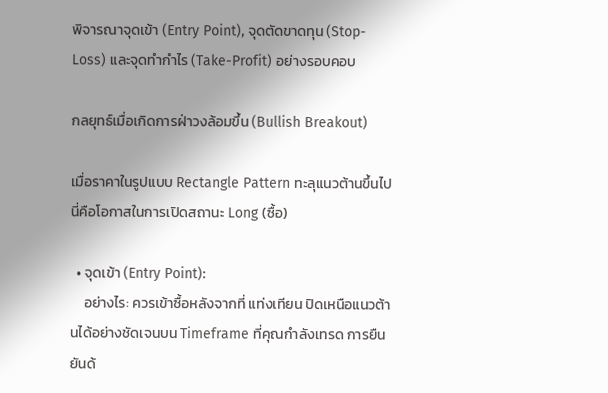พิจารณาจุดเข้า (Entry Point), จุดตัดขาดทุน (Stop-Loss) และจุดทำกำไร (Take-Profit) อย่างรอบคอบ

กลยุทธ์เมื่อเกิดการฝ่าวงล้อมขึ้น (Bullish Breakout)

เมื่อราคาในรูปแบบ Rectangle Pattern ทะลุแนวต้านขึ้นไป นี่คือโอกาสในการเปิดสถานะ Long (ซื้อ)

  • จุดเข้า (Entry Point):
    อย่างไร: ควรเข้าซื้อหลังจากที่ แท่งเทียน ปิดเหนือแนวต้านได้อย่างชัดเจนบน Timeframe ที่คุณกำลังเทรด การยืนยันด้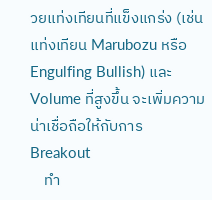วยแท่งเทียนที่แข็งแกร่ง (เช่น แท่งเทียน Marubozu หรือ Engulfing Bullish) และ Volume ที่สูงขึ้น จะเพิ่มความน่าเชื่อถือให้กับการ Breakout
    ทำ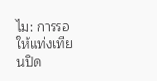ไม: การรอให้แท่งเทียนปิด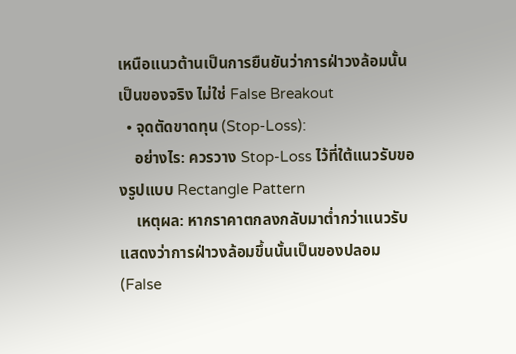เหนือแนวต้านเป็นการยืนยันว่าการฝ่าวงล้อมนั้นเป็นของจริง ไม่ใช่ False Breakout
  • จุดตัดขาดทุน (Stop-Loss):
    อย่างไร: ควรวาง Stop-Loss ไว้ที่ใต้แนวรับของรูปแบบ Rectangle Pattern
    เหตุผล: หากราคาตกลงกลับมาต่ำกว่าแนวรับ แสดงว่าการฝ่าวงล้อมขึ้นนั้นเป็นของปลอม (False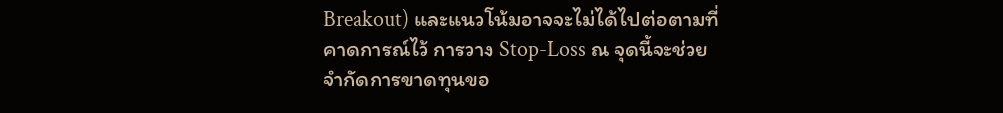Breakout) และแนวโน้มอาจจะไม่ได้ไปต่อตามที่คาดการณ์ไว้ การวาง Stop-Loss ณ จุดนี้จะช่วยจำกัดการขาดทุนขอ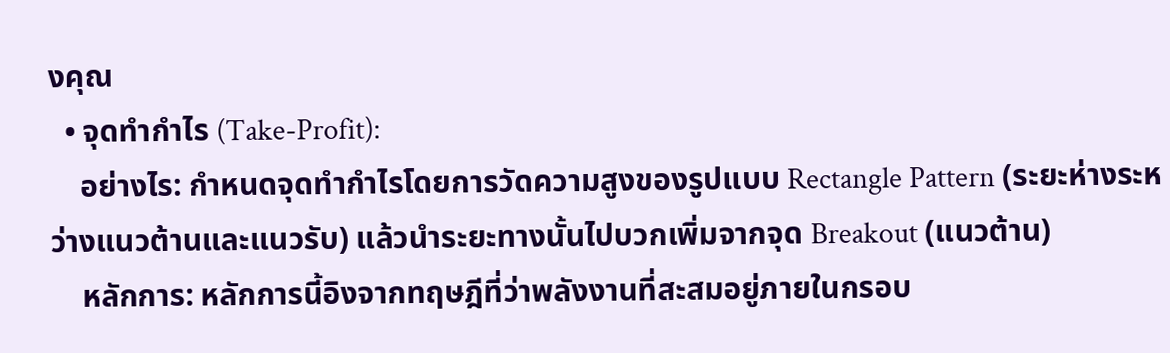งคุณ
  • จุดทำกำไร (Take-Profit):
    อย่างไร: กำหนดจุดทำกำไรโดยการวัดความสูงของรูปแบบ Rectangle Pattern (ระยะห่างระหว่างแนวต้านและแนวรับ) แล้วนำระยะทางนั้นไปบวกเพิ่มจากจุด Breakout (แนวต้าน)
    หลักการ: หลักการนี้อิงจากทฤษฎีที่ว่าพลังงานที่สะสมอยู่ภายในกรอบ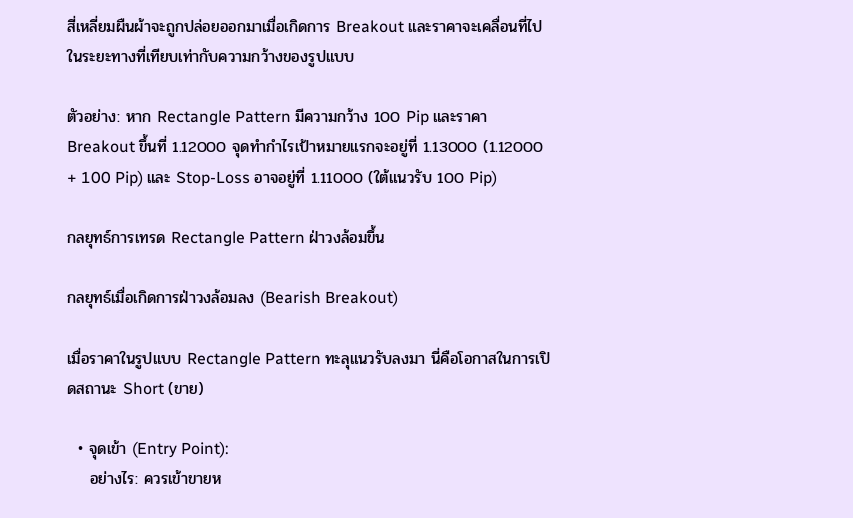สี่เหลี่ยมผืนผ้าจะถูกปล่อยออกมาเมื่อเกิดการ Breakout และราคาจะเคลื่อนที่ไปในระยะทางที่เทียบเท่ากับความกว้างของรูปแบบ

ตัวอย่าง: หาก Rectangle Pattern มีความกว้าง 100 Pip และราคา Breakout ขึ้นที่ 1.12000 จุดทำกำไรเป้าหมายแรกจะอยู่ที่ 1.13000 (1.12000 + 100 Pip) และ Stop-Loss อาจอยู่ที่ 1.11000 (ใต้แนวรับ 100 Pip)

กลยุทธ์การเทรด Rectangle Pattern ฝ่าวงล้อมขึ้น

กลยุทธ์เมื่อเกิดการฝ่าวงล้อมลง (Bearish Breakout)

เมื่อราคาในรูปแบบ Rectangle Pattern ทะลุแนวรับลงมา นี่คือโอกาสในการเปิดสถานะ Short (ขาย)

  • จุดเข้า (Entry Point):
    อย่างไร: ควรเข้าขายห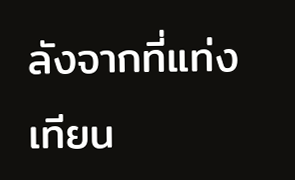ลังจากที่แท่งเทียน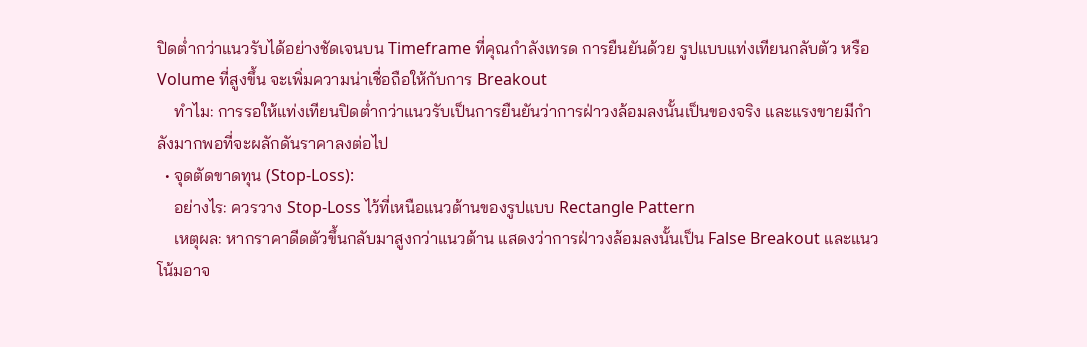ปิดต่ำกว่าแนวรับได้อย่างชัดเจนบน Timeframe ที่คุณกำลังเทรด การยืนยันด้วย รูปแบบแท่งเทียนกลับตัว หรือ Volume ที่สูงขึ้น จะเพิ่มความน่าเชื่อถือให้กับการ Breakout
    ทำไม: การรอให้แท่งเทียนปิดต่ำกว่าแนวรับเป็นการยืนยันว่าการฝ่าวงล้อมลงนั้นเป็นของจริง และแรงขายมีกำลังมากพอที่จะผลักดันราคาลงต่อไป
  • จุดตัดขาดทุน (Stop-Loss):
    อย่างไร: ควรวาง Stop-Loss ไว้ที่เหนือแนวต้านของรูปแบบ Rectangle Pattern
    เหตุผล: หากราคาดีดตัวขึ้นกลับมาสูงกว่าแนวต้าน แสดงว่าการฝ่าวงล้อมลงนั้นเป็น False Breakout และแนวโน้มอาจ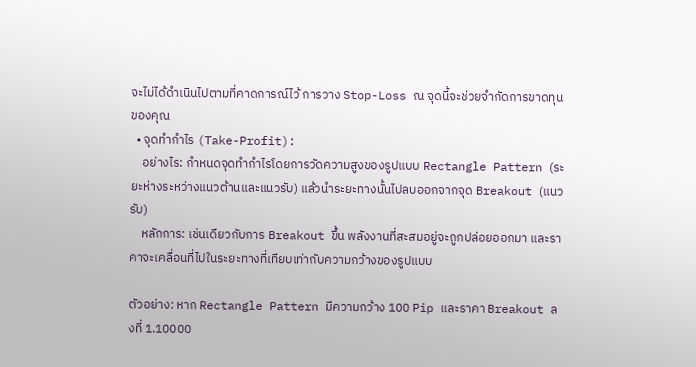จะไม่ได้ดำเนินไปตามที่คาดการณ์ไว้ การวาง Stop-Loss ณ จุดนี้จะช่วยจำกัดการขาดทุนของคุณ
  • จุดทำกำไร (Take-Profit):
    อย่างไร: กำหนดจุดทำกำไรโดยการวัดความสูงของรูปแบบ Rectangle Pattern (ระยะห่างระหว่างแนวต้านและแนวรับ) แล้วนำระยะทางนั้นไปลบออกจากจุด Breakout (แนวรับ)
    หลักการ: เช่นเดียวกับการ Breakout ขึ้น พลังงานที่สะสมอยู่จะถูกปล่อยออกมา และราคาจะเคลื่อนที่ไปในระยะทางที่เทียบเท่ากับความกว้างของรูปแบบ

ตัวอย่าง: หาก Rectangle Pattern มีความกว้าง 100 Pip และราคา Breakout ลงที่ 1.10000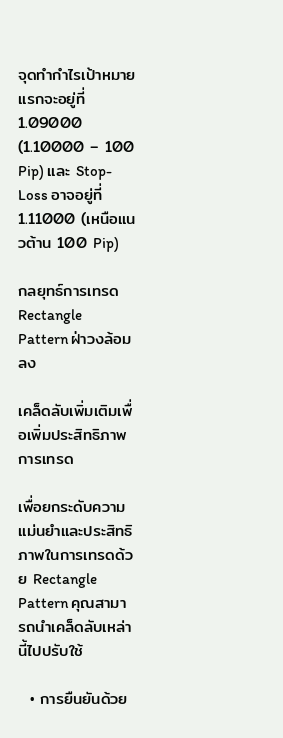จุดทำกำไรเป้าหมายแรกจะอยู่ที่ 1.09000 (1.10000 – 100 Pip) และ Stop-Loss อาจอยู่ที่ 1.11000 (เหนือแนวต้าน 100 Pip)

กลยุทธ์การเทรด Rectangle Pattern ฝ่าวงล้อมลง

เคล็ดลับเพิ่มเติมเพื่อเพิ่มประสิทธิภาพการเทรด

เพื่อยกระดับความแม่นยำและประสิทธิภาพในการเทรดด้วย Rectangle Pattern คุณสามารถนำเคล็ดลับเหล่านี้ไปปรับใช้

  • การยืนยันด้วย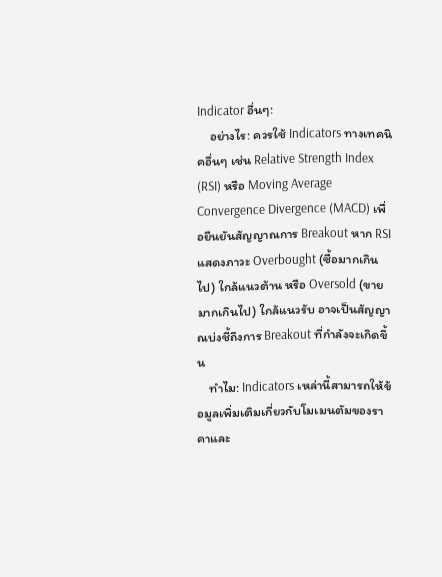Indicator อื่นๆ:
    อย่างไร: ควรใช้ Indicators ทางเทคนิคอื่นๆ เช่น Relative Strength Index (RSI) หรือ Moving Average Convergence Divergence (MACD) เพื่อยืนยันสัญญาณการ Breakout หาก RSI แสดงภาวะ Overbought (ซื้อมากเกินไป) ใกล้แนวต้าน หรือ Oversold (ขายมากเกินไป) ใกล้แนวรับ อาจเป็นสัญญาณบ่งชี้ถึงการ Breakout ที่กำลังจะเกิดขึ้น
    ทำไม: Indicators เหล่านี้สามารถให้ข้อมูลเพิ่มเติมเกี่ยวกับโมเมนตัมของราคาและ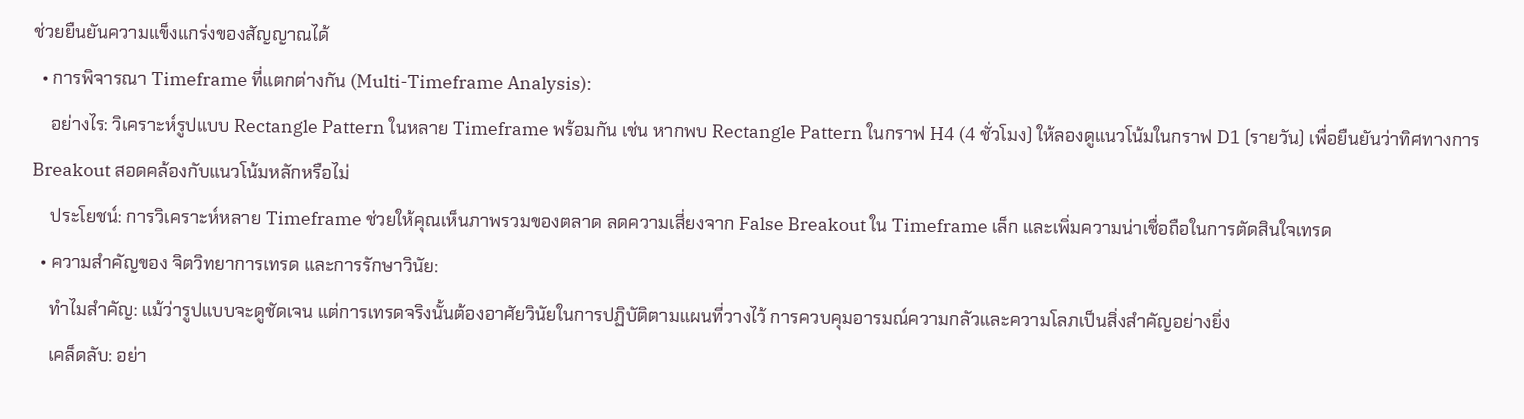ช่วยยืนยันความแข็งแกร่งของสัญญาณได้
  • การพิจารณา Timeframe ที่แตกต่างกัน (Multi-Timeframe Analysis):
    อย่างไร: วิเคราะห์รูปแบบ Rectangle Pattern ในหลาย Timeframe พร้อมกัน เช่น หากพบ Rectangle Pattern ในกราฟ H4 (4 ชั่วโมง) ให้ลองดูแนวโน้มในกราฟ D1 (รายวัน) เพื่อยืนยันว่าทิศทางการ Breakout สอดคล้องกับแนวโน้มหลักหรือไม่
    ประโยชน์: การวิเคราะห์หลาย Timeframe ช่วยให้คุณเห็นภาพรวมของตลาด ลดความเสี่ยงจาก False Breakout ใน Timeframe เล็ก และเพิ่มความน่าเชื่อถือในการตัดสินใจเทรด
  • ความสำคัญของ จิตวิทยาการเทรด และการรักษาวินัย:
    ทำไมสำคัญ: แม้ว่ารูปแบบจะดูชัดเจน แต่การเทรดจริงนั้นต้องอาศัยวินัยในการปฏิบัติตามแผนที่วางไว้ การควบคุมอารมณ์ความกลัวและความโลภเป็นสิ่งสำคัญอย่างยิ่ง
    เคล็ดลับ: อย่า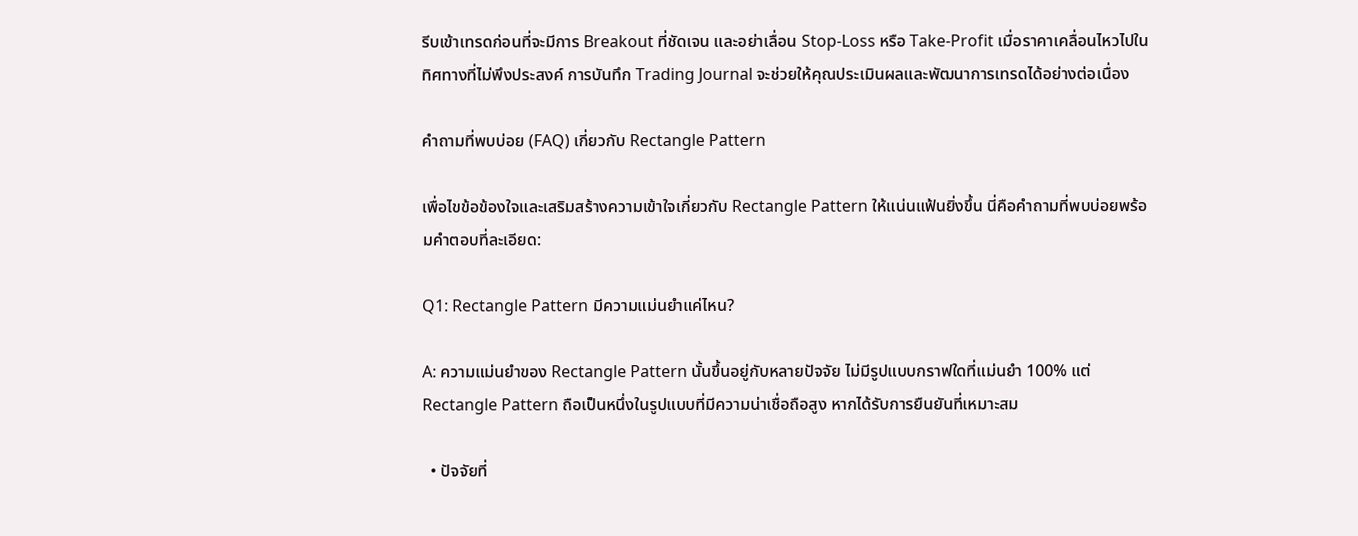รีบเข้าเทรดก่อนที่จะมีการ Breakout ที่ชัดเจน และอย่าเลื่อน Stop-Loss หรือ Take-Profit เมื่อราคาเคลื่อนไหวไปในทิศทางที่ไม่พึงประสงค์ การบันทึก Trading Journal จะช่วยให้คุณประเมินผลและพัฒนาการเทรดได้อย่างต่อเนื่อง

คำถามที่พบบ่อย (FAQ) เกี่ยวกับ Rectangle Pattern

เพื่อไขข้อข้องใจและเสริมสร้างความเข้าใจเกี่ยวกับ Rectangle Pattern ให้แน่นแฟ้นยิ่งขึ้น นี่คือคำถามที่พบบ่อยพร้อมคำตอบที่ละเอียด:

Q1: Rectangle Pattern มีความแม่นยำแค่ไหน?

A: ความแม่นยำของ Rectangle Pattern นั้นขึ้นอยู่กับหลายปัจจัย ไม่มีรูปแบบกราฟใดที่แม่นยำ 100% แต่ Rectangle Pattern ถือเป็นหนึ่งในรูปแบบที่มีความน่าเชื่อถือสูง หากได้รับการยืนยันที่เหมาะสม

  • ปัจจัยที่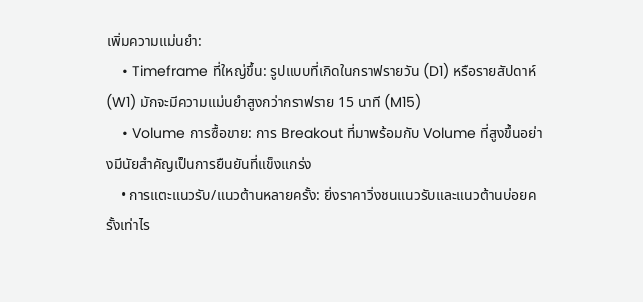เพิ่มความแม่นยำ:
    • Timeframe ที่ใหญ่ขึ้น: รูปแบบที่เกิดในกราฟรายวัน (D1) หรือรายสัปดาห์ (W1) มักจะมีความแม่นยำสูงกว่ากราฟราย 15 นาที (M15)
    • Volume การซื้อขาย: การ Breakout ที่มาพร้อมกับ Volume ที่สูงขึ้นอย่างมีนัยสำคัญเป็นการยืนยันที่แข็งแกร่ง
    • การแตะแนวรับ/แนวต้านหลายครั้ง: ยิ่งราคาวิ่งชนแนวรับและแนวต้านบ่อยครั้งเท่าไร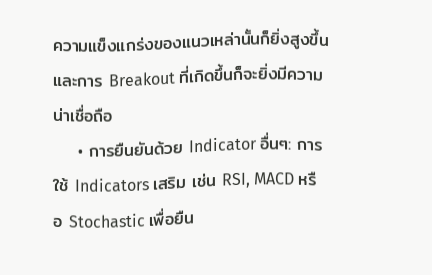ความแข็งแกร่งของแนวเหล่านั้นก็ยิ่งสูงขึ้น และการ Breakout ที่เกิดขึ้นก็จะยิ่งมีความน่าเชื่อถือ
    • การยืนยันด้วย Indicator อื่นๆ: การใช้ Indicators เสริม เช่น RSI, MACD หรือ Stochastic เพื่อยืน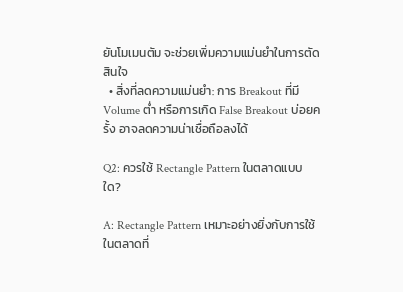ยันโมเมนตัม จะช่วยเพิ่มความแม่นยำในการตัดสินใจ
  • สิ่งที่ลดความแม่นยำ: การ Breakout ที่มี Volume ต่ำ หรือการเกิด False Breakout บ่อยครั้ง อาจลดความน่าเชื่อถือลงได้

Q2: ควรใช้ Rectangle Pattern ในตลาดแบบใด?

A: Rectangle Pattern เหมาะอย่างยิ่งกับการใช้ในตลาดที่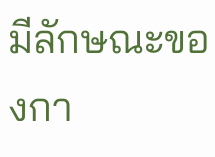มีลักษณะของกา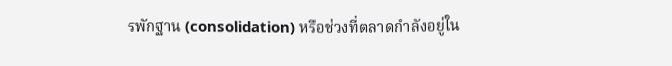รพักฐาน (consolidation) หรือช่วงที่ตลาดกำลังอยู่ใน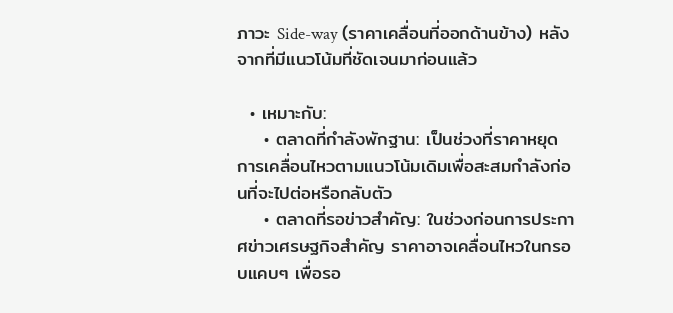ภาวะ Side-way (ราคาเคลื่อนที่ออกด้านข้าง) หลังจากที่มีแนวโน้มที่ชัดเจนมาก่อนแล้ว

  • เหมาะกับ:
    • ตลาดที่กำลังพักฐาน: เป็นช่วงที่ราคาหยุดการเคลื่อนไหวตามแนวโน้มเดิมเพื่อสะสมกำลังก่อนที่จะไปต่อหรือกลับตัว
    • ตลาดที่รอข่าวสำคัญ: ในช่วงก่อนการประกาศข่าวเศรษฐกิจสำคัญ ราคาอาจเคลื่อนไหวในกรอบแคบๆ เพื่อรอ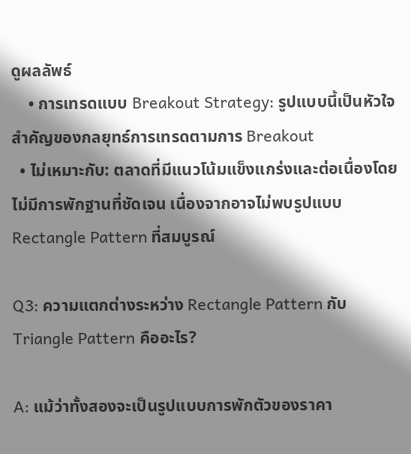ดูผลลัพธ์
    • การเทรดแบบ Breakout Strategy: รูปแบบนี้เป็นหัวใจสำคัญของกลยุทธ์การเทรดตามการ Breakout
  • ไม่เหมาะกับ: ตลาดที่มีแนวโน้มแข็งแกร่งและต่อเนื่องโดยไม่มีการพักฐานที่ชัดเจน เนื่องจากอาจไม่พบรูปแบบ Rectangle Pattern ที่สมบูรณ์

Q3: ความแตกต่างระหว่าง Rectangle Pattern กับ Triangle Pattern คืออะไร?

A: แม้ว่าทั้งสองจะเป็นรูปแบบการพักตัวของราคา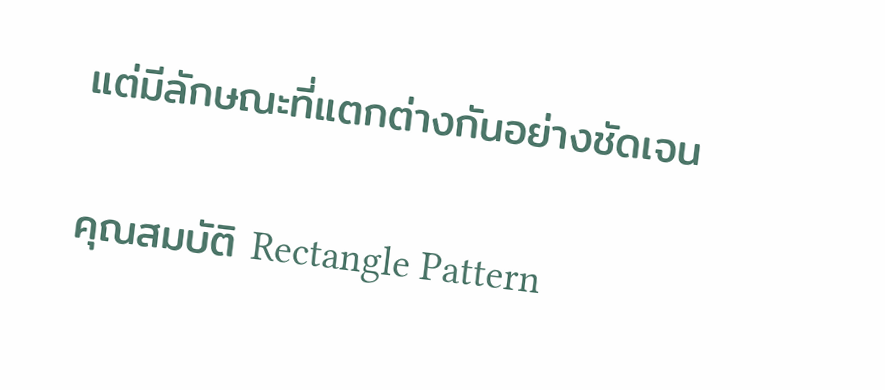แต่มีลักษณะที่แตกต่างกันอย่างชัดเจน

คุณสมบัติ Rectangle Pattern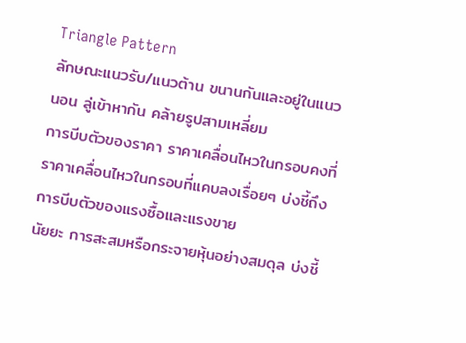Triangle Pattern
ลักษณะแนวรับ/แนวต้าน ขนานกันและอยู่ในแนวนอน ลู่เข้าหากัน คล้ายรูปสามเหลี่ยม
การบีบตัวของราคา ราคาเคลื่อนไหวในกรอบคงที่ ราคาเคลื่อนไหวในกรอบที่แคบลงเรื่อยๆ บ่งชี้ถึงการบีบตัวของแรงซื้อและแรงขาย
นัยยะ การสะสมหรือกระจายหุ้นอย่างสมดุล บ่งชี้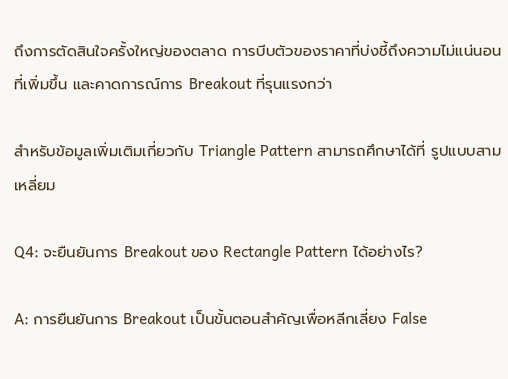ถึงการตัดสินใจครั้งใหญ่ของตลาด การบีบตัวของราคาที่บ่งชี้ถึงความไม่แน่นอนที่เพิ่มขึ้น และคาดการณ์การ Breakout ที่รุนแรงกว่า

สำหรับข้อมูลเพิ่มเติมเกี่ยวกับ Triangle Pattern สามารถศึกษาได้ที่ รูปแบบสามเหลี่ยม

Q4: จะยืนยันการ Breakout ของ Rectangle Pattern ได้อย่างไร?

A: การยืนยันการ Breakout เป็นขั้นตอนสำคัญเพื่อหลีกเลี่ยง False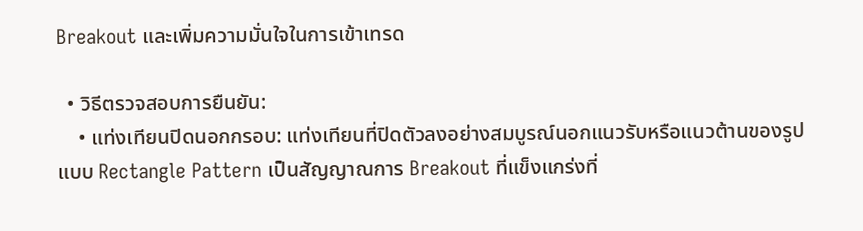Breakout และเพิ่มความมั่นใจในการเข้าเทรด

  • วิธีตรวจสอบการยืนยัน:
    • แท่งเทียนปิดนอกกรอบ: แท่งเทียนที่ปิดตัวลงอย่างสมบูรณ์นอกแนวรับหรือแนวต้านของรูปแบบ Rectangle Pattern เป็นสัญญาณการ Breakout ที่แข็งแกร่งที่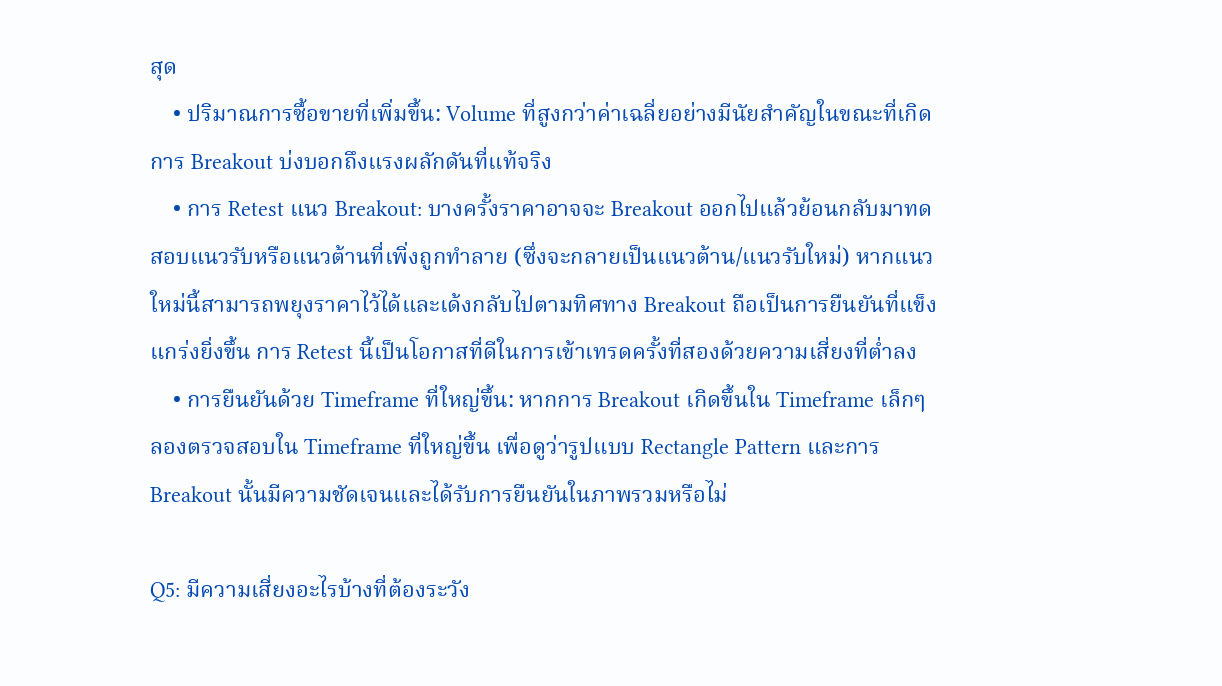สุด
    • ปริมาณการซื้อขายที่เพิ่มขึ้น: Volume ที่สูงกว่าค่าเฉลี่ยอย่างมีนัยสำคัญในขณะที่เกิดการ Breakout บ่งบอกถึงแรงผลักดันที่แท้จริง
    • การ Retest แนว Breakout: บางครั้งราคาอาจจะ Breakout ออกไปแล้วย้อนกลับมาทดสอบแนวรับหรือแนวต้านที่เพิ่งถูกทำลาย (ซึ่งจะกลายเป็นแนวต้าน/แนวรับใหม่) หากแนวใหม่นี้สามารถพยุงราคาไว้ได้และเด้งกลับไปตามทิศทาง Breakout ถือเป็นการยืนยันที่แข็งแกร่งยิ่งขึ้น การ Retest นี้เป็นโอกาสที่ดีในการเข้าเทรดครั้งที่สองด้วยความเสี่ยงที่ต่ำลง
    • การยืนยันด้วย Timeframe ที่ใหญ่ขึ้น: หากการ Breakout เกิดขึ้นใน Timeframe เล็กๆ ลองตรวจสอบใน Timeframe ที่ใหญ่ขึ้น เพื่อดูว่ารูปแบบ Rectangle Pattern และการ Breakout นั้นมีความชัดเจนและได้รับการยืนยันในภาพรวมหรือไม่

Q5: มีความเสี่ยงอะไรบ้างที่ต้องระวัง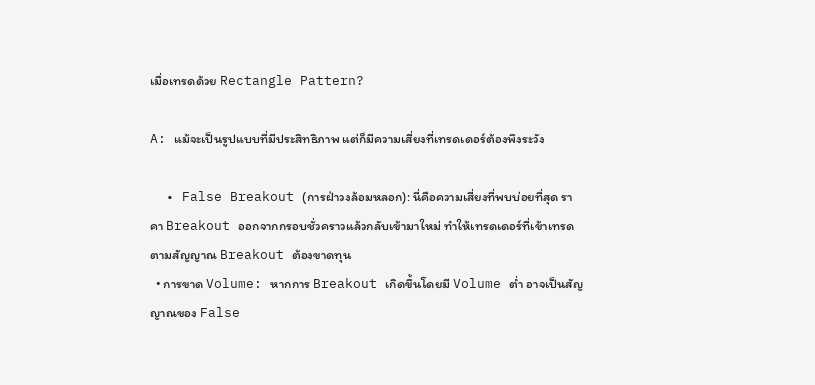เมื่อเทรดด้วย Rectangle Pattern?

A: แม้จะเป็นรูปแบบที่มีประสิทธิภาพ แต่ก็มีความเสี่ยงที่เทรดเดอร์ต้องพึงระวัง

  • False Breakout (การฝ่าวงล้อมหลอก): นี่คือความเสี่ยงที่พบบ่อยที่สุด ราคา Breakout ออกจากกรอบชั่วคราวแล้วกลับเข้ามาใหม่ ทำให้เทรดเดอร์ที่เข้าเทรดตามสัญญาณ Breakout ต้องขาดทุน
  • การขาด Volume: หากการ Breakout เกิดขึ้นโดยมี Volume ต่ำ อาจเป็นสัญญาณของ False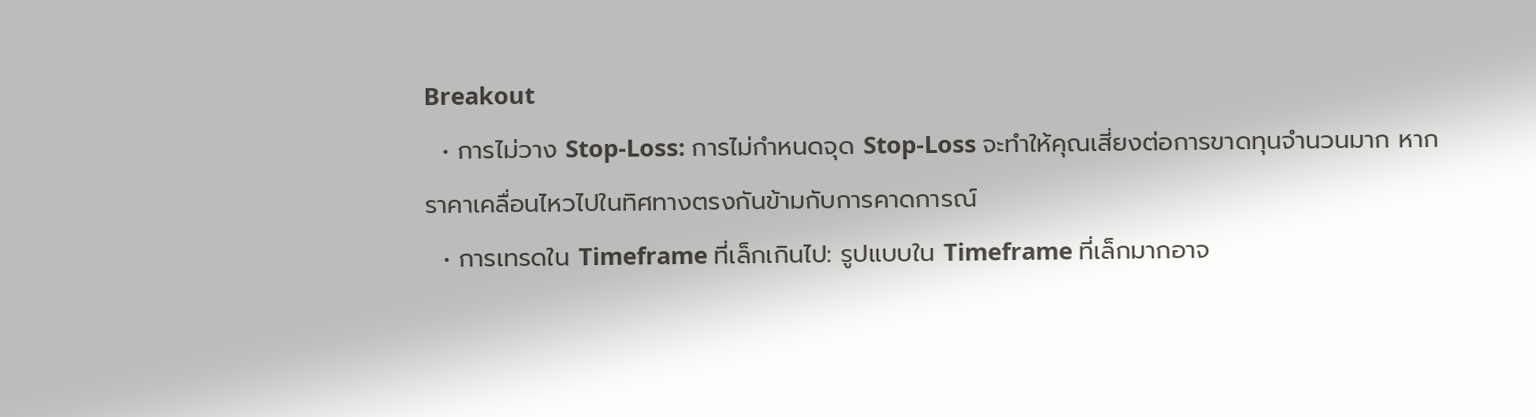Breakout
  • การไม่วาง Stop-Loss: การไม่กำหนดจุด Stop-Loss จะทำให้คุณเสี่ยงต่อการขาดทุนจำนวนมาก หากราคาเคลื่อนไหวไปในทิศทางตรงกันข้ามกับการคาดการณ์
  • การเทรดใน Timeframe ที่เล็กเกินไป: รูปแบบใน Timeframe ที่เล็กมากอาจ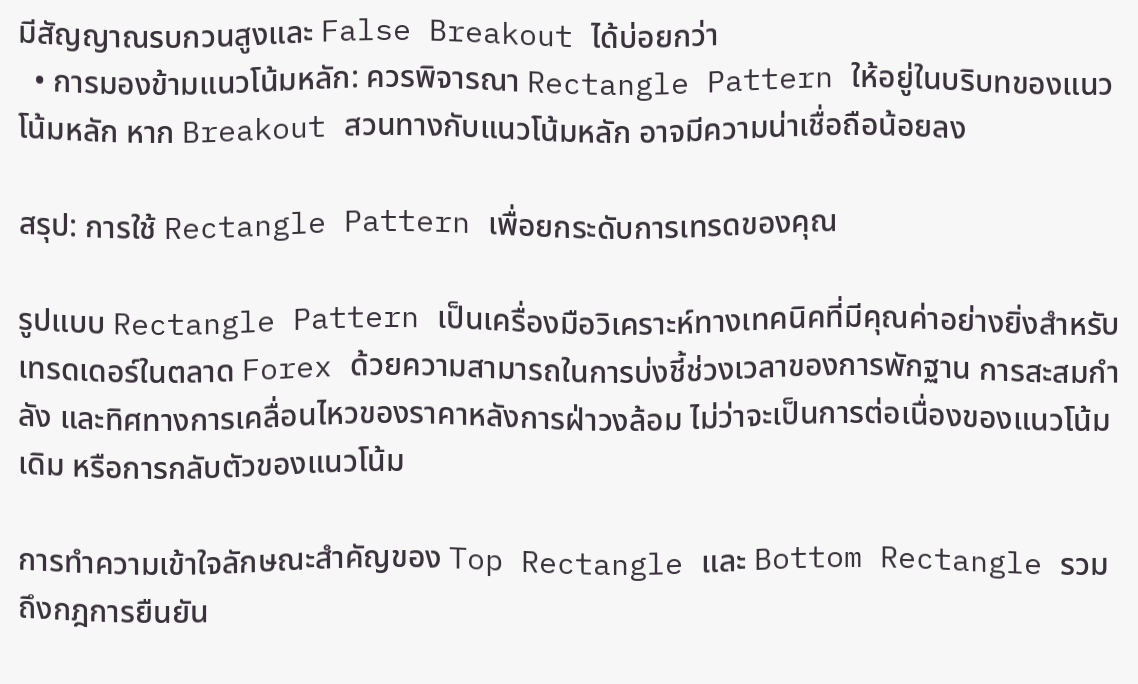มีสัญญาณรบกวนสูงและ False Breakout ได้บ่อยกว่า
  • การมองข้ามแนวโน้มหลัก: ควรพิจารณา Rectangle Pattern ให้อยู่ในบริบทของแนวโน้มหลัก หาก Breakout สวนทางกับแนวโน้มหลัก อาจมีความน่าเชื่อถือน้อยลง

สรุป: การใช้ Rectangle Pattern เพื่อยกระดับการเทรดของคุณ

รูปแบบ Rectangle Pattern เป็นเครื่องมือวิเคราะห์ทางเทคนิคที่มีคุณค่าอย่างยิ่งสำหรับเทรดเดอร์ในตลาด Forex ด้วยความสามารถในการบ่งชี้ช่วงเวลาของการพักฐาน การสะสมกำลัง และทิศทางการเคลื่อนไหวของราคาหลังการฝ่าวงล้อม ไม่ว่าจะเป็นการต่อเนื่องของแนวโน้มเดิม หรือการกลับตัวของแนวโน้ม

การทำความเข้าใจลักษณะสำคัญของ Top Rectangle และ Bottom Rectangle รวมถึงกฎการยืนยัน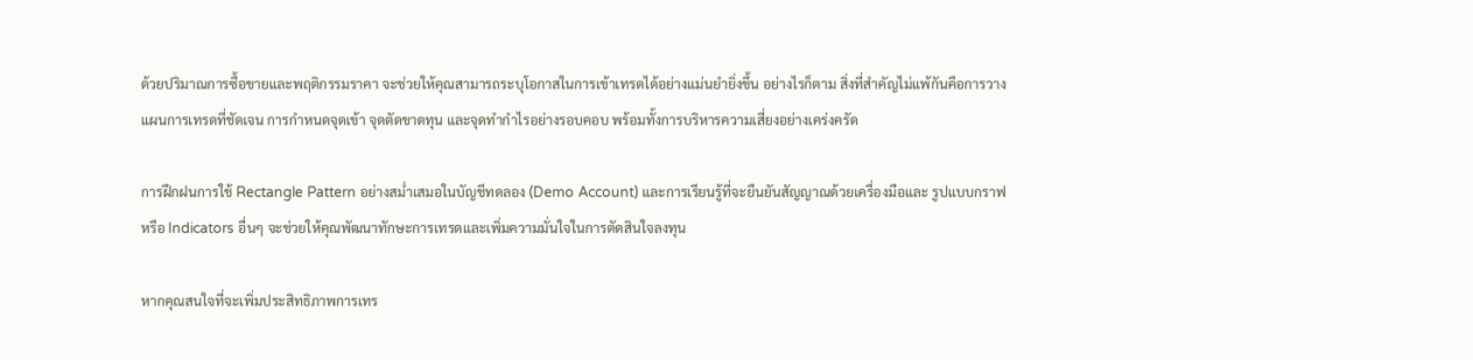ด้วยปริมาณการซื้อขายและพฤติกรรมราคา จะช่วยให้คุณสามารถระบุโอกาสในการเข้าเทรดได้อย่างแม่นยำยิ่งขึ้น อย่างไรก็ตาม สิ่งที่สำคัญไม่แพ้กันคือการวางแผนการเทรดที่ชัดเจน การกำหนดจุดเข้า จุดตัดขาดทุน และจุดทำกำไรอย่างรอบคอบ พร้อมทั้งการบริหารความเสี่ยงอย่างเคร่งครัด

การฝึกฝนการใช้ Rectangle Pattern อย่างสม่ำเสมอในบัญชีทดลอง (Demo Account) และการเรียนรู้ที่จะยืนยันสัญญาณด้วยเครื่องมือและ รูปแบบกราฟ หรือ Indicators อื่นๆ จะช่วยให้คุณพัฒนาทักษะการเทรดและเพิ่มความมั่นใจในการตัดสินใจลงทุน

หากคุณสนใจที่จะเพิ่มประสิทธิภาพการเทร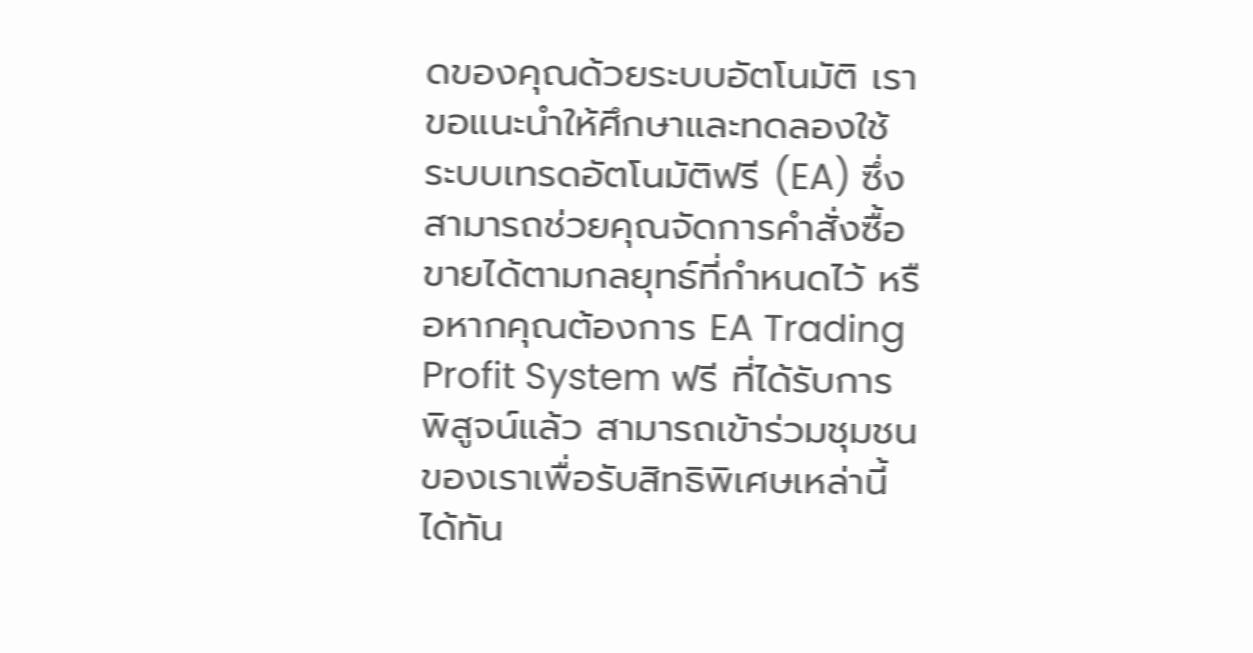ดของคุณด้วยระบบอัตโนมัติ เราขอแนะนำให้ศึกษาและทดลองใช้ ระบบเทรดอัตโนมัติฟรี (EA) ซึ่งสามารถช่วยคุณจัดการคำสั่งซื้อขายได้ตามกลยุทธ์ที่กำหนดไว้ หรือหากคุณต้องการ EA Trading Profit System ฟรี ที่ได้รับการพิสูจน์แล้ว สามารถเข้าร่วมชุมชนของเราเพื่อรับสิทธิพิเศษเหล่านี้ได้ทัน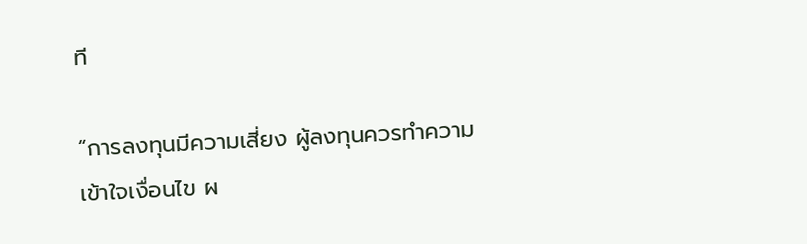ที

“การลงทุนมีความเสี่ยง ผู้ลงทุนควรทำความเข้าใจเงื่อนไข ผ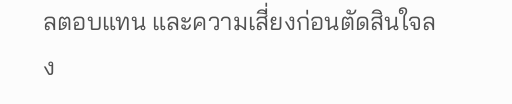ลตอบแทน และความเสี่ยงก่อนตัดสินใจลง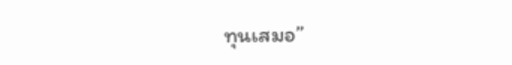ทุนเสมอ”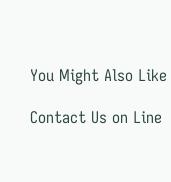You Might Also Like

Contact Us on Line